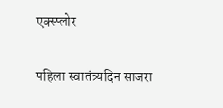एक्स्प्लोर

पहिला स्वातंत्र्यदिन साजरा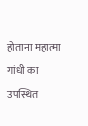होताना महात्मा गांधी का उपस्थित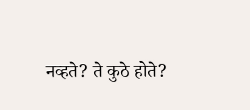नव्हते? ते कुठे होते?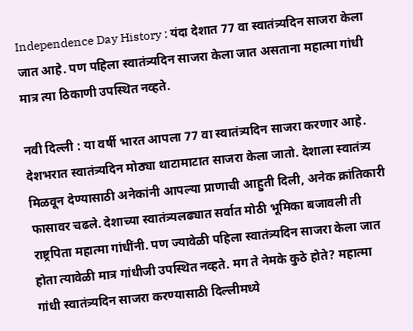Independence Day History : यंदा देशात 77 वा स्वातंत्र्यदिन साजरा केला जात आहे. पण पहिला स्वातंत्र्यदिन साजरा केला जात असताना महात्मा गांधी मात्र त्या ठिकाणी उपस्थित नव्हते.

नवी दिल्ली : या वर्षी भारत आपला 77 वा स्वातंत्र्यदिन साजरा करणार आहे. देशभरात स्वातंत्र्यदिन मोठ्या थाटामाटात साजरा केला जातो. देशाला स्वातंत्र्य मिळवून देण्यासाठी अनेकांनी आपल्या प्राणाची आहुती दिली, अनेक क्रांतिकारी फासावर चढले. देशाच्या स्वातंत्र्यलढ्यात सर्वात मोठी भूमिका बजावली ती राष्ट्रपिता महात्मा गांधींनी. पण ज्यावेळी पहिला स्वातंत्र्यदिन साजरा केला जात होता त्यावेळी मात्र गांधीजी उपस्थित नव्हते. मग ते नेमके कुठे होते? महात्मा गांधी स्वातंत्र्यदिन साजरा करण्यासाठी दिल्लीमध्ये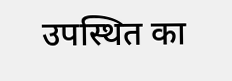उपस्थित का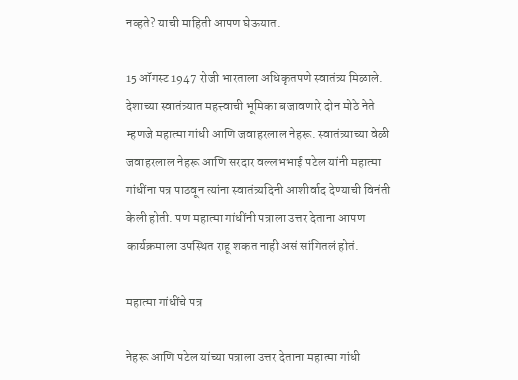नव्हते? याची माहिती आपण घेऊयात.

15 ऑगस्ट 1947 रोजी भारताला अधिकृतपणे स्वातंत्र्य मिळाले. देशाच्या स्वातंत्र्यात महत्त्वाची भूमिका बजावणारे दोन मोठे नेते म्हणजे महात्मा गांधी आणि जवाहरलाल नेहरू. स्वातंत्र्याच्या वेळी जवाहरलाल नेहरू आणि सरदार वल्लभभाई पटेल यांनी महात्मा गांधींना पत्र पाठवून त्यांना स्वातंत्र्यदिनी आशीर्वाद देण्याची विनंती केली होती. पण महात्मा गांधींनी पत्राला उत्तर देताना आपण कार्यक्रमाला उपस्थित राहू शकत नाही असं सांगितलं होतं.

महात्मा गांधींचे पत्र

नेहरू आणि पटेल यांच्या पत्राला उत्तर देताना महात्मा गांधी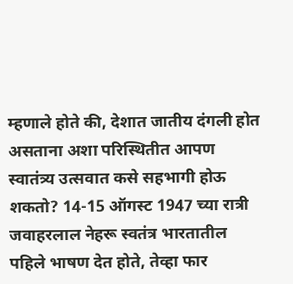म्हणाले होते की, देशात जातीय दंगली होत असताना अशा परिस्थितीत आपण स्वातंत्र्य उत्सवात कसे सहभागी होऊ शकतो? 14-15 ऑगस्ट 1947 च्या रात्री जवाहरलाल नेहरू स्वतंत्र भारतातील पहिले भाषण देत होते, तेव्हा फार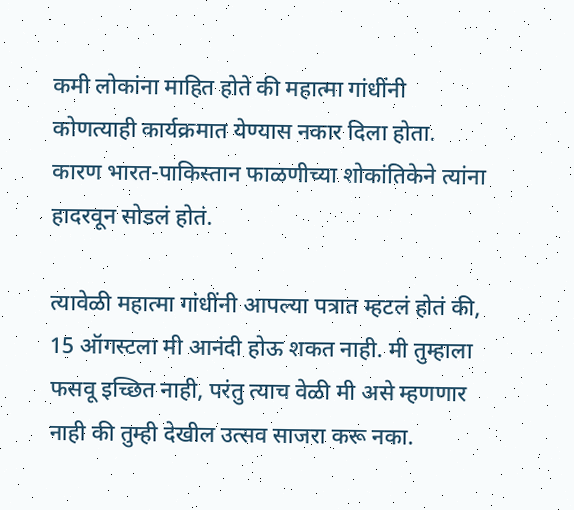कमी लोकांना माहित होते की महात्मा गांधींनी कोणत्याही कार्यक्रमात येण्यास नकार दिला होता. कारण भारत-पाकिस्तान फाळणीच्या शोकांतिकेने त्यांना हादरवून सोडलं होतं.

त्यावेळी महात्मा गांधींनी आपल्या पत्रात म्हटलं होतं की, 15 ऑगस्टला मी आनंदी होऊ शकत नाही. मी तुम्हाला फसवू इच्छित नाही, परंतु त्याच वेळी मी असे म्हणणार नाही की तुम्ही देखील उत्सव साजरा करू नका.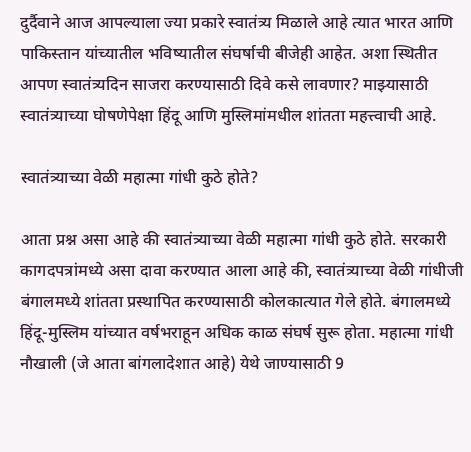दुर्दैवाने आज आपल्याला ज्या प्रकारे स्वातंत्र्य मिळाले आहे त्यात भारत आणि पाकिस्तान यांच्यातील भविष्यातील संघर्षाची बीजेही आहेत. अशा स्थितीत आपण स्वातंत्र्यदिन साजरा करण्यासाठी दिवे कसे लावणार? माझ्यासाठी स्वातंत्र्याच्या घोषणेपेक्षा हिंदू आणि मुस्लिमांमधील शांतता महत्त्वाची आहे.

स्वातंत्र्याच्या वेळी महात्मा गांधी कुठे होते?

आता प्रश्न असा आहे की स्वातंत्र्याच्या वेळी महात्मा गांधी कुठे होते. सरकारी कागदपत्रांमध्ये असा दावा करण्यात आला आहे की, स्वातंत्र्याच्या वेळी गांधीजी बंगालमध्ये शांतता प्रस्थापित करण्यासाठी कोलकात्यात गेले होते. बंगालमध्ये हिंदू-मुस्लिम यांच्यात वर्षभराहून अधिक काळ संघर्ष सुरू होता. महात्मा गांधी नौखाली (जे आता बांगलादेशात आहे) येथे जाण्यासाठी 9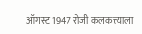ऑगस्ट 1947 रोजी कलकत्त्याला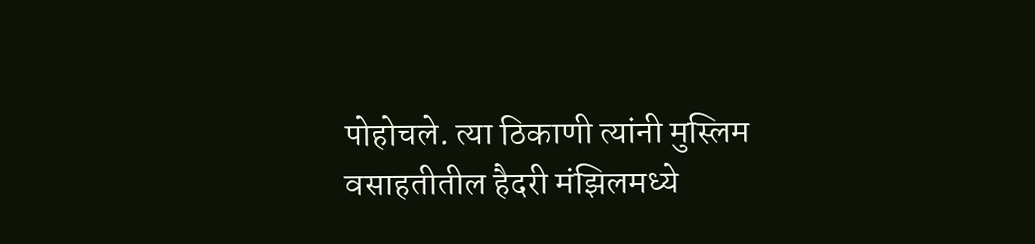पोहोचले. त्या ठिकाणी त्यांनी मुस्लिम वसाहतीतील हैदरी मंझिलमध्ये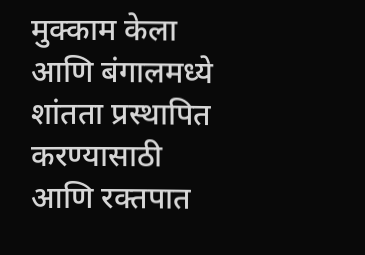मुक्काम केला आणि बंगालमध्ये शांतता प्रस्थापित करण्यासाठी आणि रक्तपात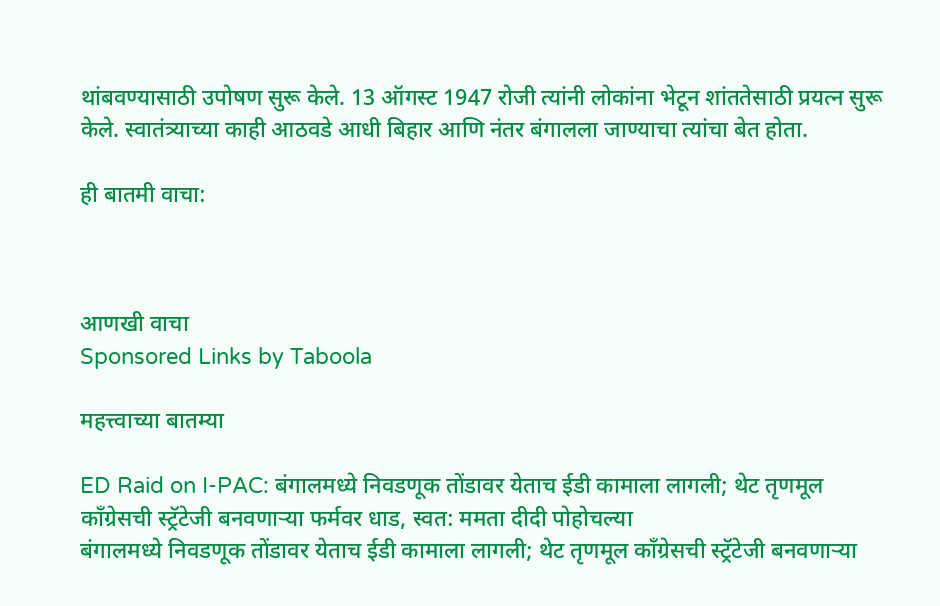थांबवण्यासाठी उपोषण सुरू केले. 13 ऑगस्ट 1947 रोजी त्यांनी लोकांना भेटून शांततेसाठी प्रयत्न सुरू केले. स्वातंत्र्याच्या काही आठवडे आधी बिहार आणि नंतर बंगालला जाण्याचा त्यांचा बेत होता.

ही बातमी वाचा:



आणखी वाचा
Sponsored Links by Taboola

महत्त्वाच्या बातम्या

ED Raid on I-PAC: बंगालमध्ये निवडणूक तोंडावर येताच ईडी कामाला लागली; थेट तृणमूल काँग्रेसची स्ट्रॅटेजी बनवणाऱ्या फर्मवर धाड, स्वत: ममता दीदी पोहोचल्या
बंगालमध्ये निवडणूक तोंडावर येताच ईडी कामाला लागली; थेट तृणमूल काँग्रेसची स्ट्रॅटेजी बनवणाऱ्या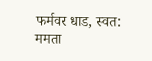फर्मवर धाड, स्वत: ममता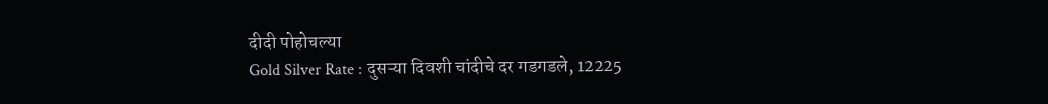दीदी पोहोचल्या
Gold Silver Rate : दुसऱ्या दिवशी चांदीचे दर गडगडले, 12225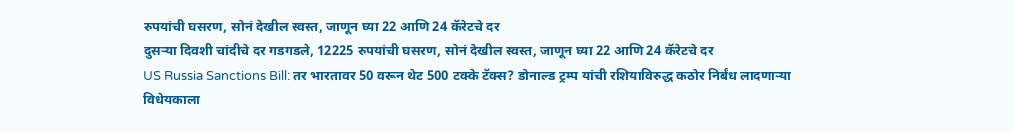रुपयांची घसरण, सोनं देखील स्वस्त, जाणून घ्या 22 आणि 24 कॅरेटचे दर
दुसऱ्या दिवशी चांदीचे दर गडगडले, 12225 रुपयांची घसरण, सोनं देखील स्वस्त, जाणून घ्या 22 आणि 24 कॅरेटचे दर
US Russia Sanctions Bill: तर भारतावर 50 वरून थेट 500 टक्के टॅक्स? डोनाल्ड ट्रम्प यांची रशियाविरुद्ध कठोर निर्बंध लादणाऱ्या विधेयकाला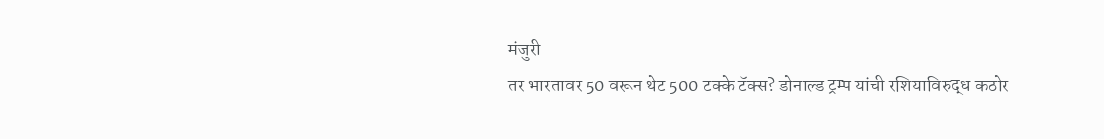मंजुरी
तर भारतावर 50 वरून थेट 500 टक्के टॅक्स? डोनाल्ड ट्रम्प यांची रशियाविरुद्ध कठोर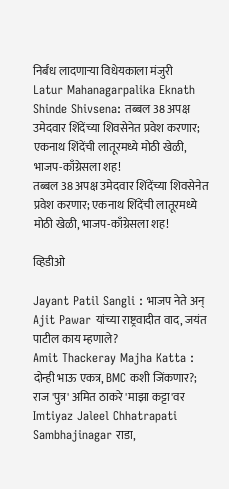निर्बंध लादणाऱ्या विधेयकाला मंजुरी
Latur Mahanagarpalika Eknath Shinde Shivsena: तब्बल 38 अपक्ष उमेदवार शिंदेंच्या शिवसेनेत प्रवेश करणार; एकनाथ शिंदेंची लातूरमध्ये मोठी खेळी, भाजप-काँग्रेसला शह!
तब्बल 38 अपक्ष उमेदवार शिंदेंच्या शिवसेनेत प्रवेश करणार; एकनाथ शिंदेंची लातूरमध्ये मोठी खेळी, भाजप-काँग्रेसला शह!

व्हिडीओ

Jayant Patil Sangli : भाजप नेते अन् Ajit Pawar यांच्या राष्ट्रवादीत वाद, जयंत पाटील काय म्हणाले?
Amit Thackeray Majha Katta : दोन्ही भाऊ एकत्र, BMC कशी जिंकणार?; राज 'पुत्र' अमित ठाकरे 'माझा कट्टा'वर
Imtiyaz Jaleel Chhatrapati Sambhajinagar राडा,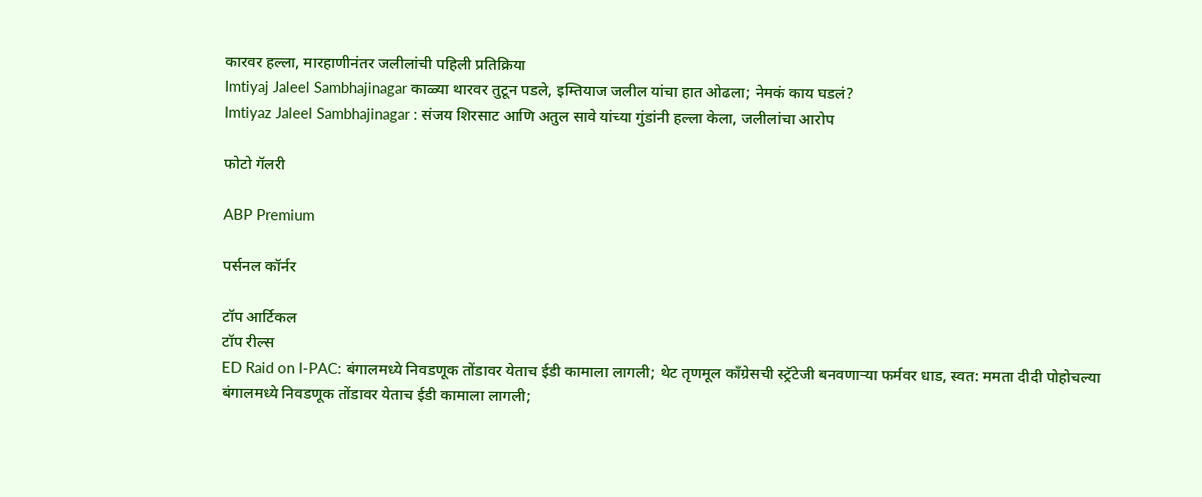कारवर हल्ला, मारहाणीनंतर जलीलांची पहिली प्रतिक्रिया
Imtiyaj Jaleel Sambhajinagar काळ्या थारवर तुटून पडले, इम्तियाज जलील यांचा हात ओढला; नेमकं काय घडलं?
Imtiyaz Jaleel Sambhajinagar : संजय शिरसाट आणि अतुल सावे यांच्या गुंडांनी हल्ला केला, जलीलांचा आरोप

फोटो गॅलरी

ABP Premium

पर्सनल कॉर्नर

टॉप आर्टिकल
टॉप रील्स
ED Raid on I-PAC: बंगालमध्ये निवडणूक तोंडावर येताच ईडी कामाला लागली; थेट तृणमूल काँग्रेसची स्ट्रॅटेजी बनवणाऱ्या फर्मवर धाड, स्वत: ममता दीदी पोहोचल्या
बंगालमध्ये निवडणूक तोंडावर येताच ईडी कामाला लागली;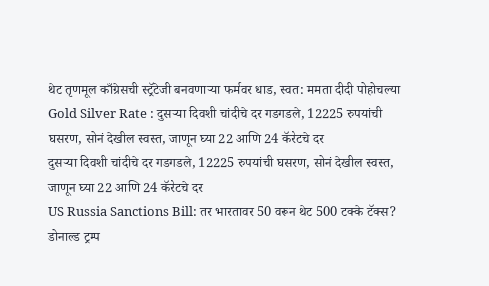थेट तृणमूल काँग्रेसची स्ट्रॅटेजी बनवणाऱ्या फर्मवर धाड, स्वत: ममता दीदी पोहोचल्या
Gold Silver Rate : दुसऱ्या दिवशी चांदीचे दर गडगडले, 12225 रुपयांची घसरण, सोनं देखील स्वस्त, जाणून घ्या 22 आणि 24 कॅरेटचे दर
दुसऱ्या दिवशी चांदीचे दर गडगडले, 12225 रुपयांची घसरण, सोनं देखील स्वस्त, जाणून घ्या 22 आणि 24 कॅरेटचे दर
US Russia Sanctions Bill: तर भारतावर 50 वरून थेट 500 टक्के टॅक्स? डोनाल्ड ट्रम्प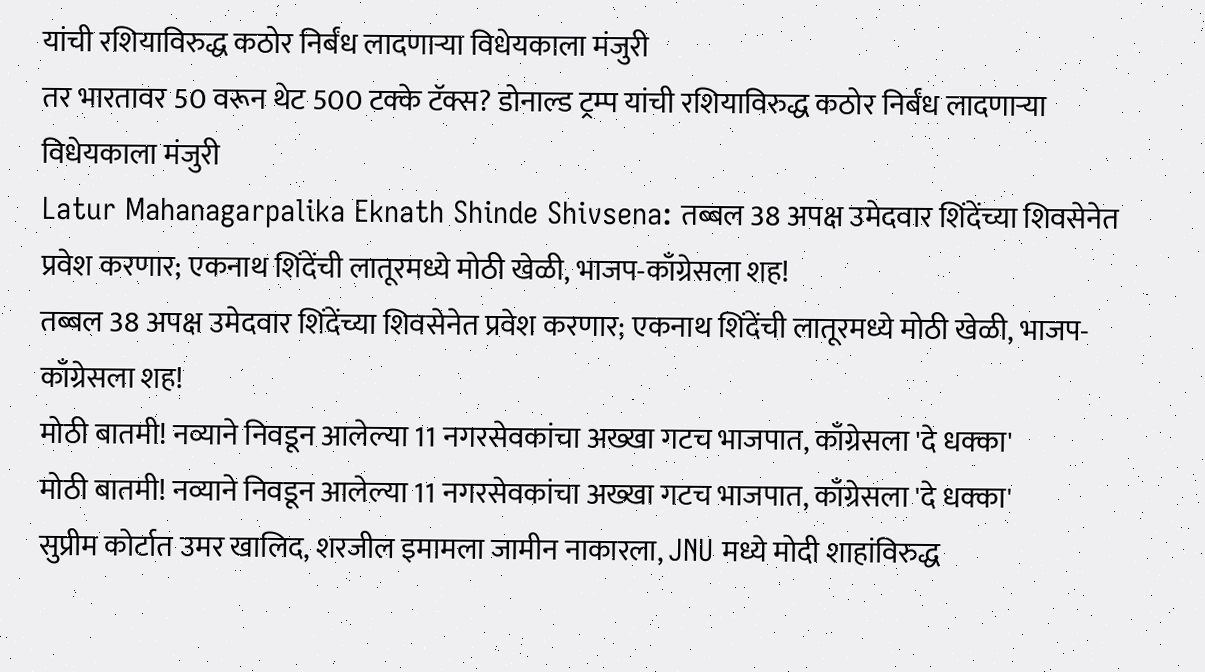यांची रशियाविरुद्ध कठोर निर्बंध लादणाऱ्या विधेयकाला मंजुरी
तर भारतावर 50 वरून थेट 500 टक्के टॅक्स? डोनाल्ड ट्रम्प यांची रशियाविरुद्ध कठोर निर्बंध लादणाऱ्या विधेयकाला मंजुरी
Latur Mahanagarpalika Eknath Shinde Shivsena: तब्बल 38 अपक्ष उमेदवार शिंदेंच्या शिवसेनेत प्रवेश करणार; एकनाथ शिंदेंची लातूरमध्ये मोठी खेळी, भाजप-काँग्रेसला शह!
तब्बल 38 अपक्ष उमेदवार शिंदेंच्या शिवसेनेत प्रवेश करणार; एकनाथ शिंदेंची लातूरमध्ये मोठी खेळी, भाजप-काँग्रेसला शह!
मोठी बातमी! नव्याने निवडून आलेल्या 11 नगरसेवकांचा अख्खा गटच भाजपात, काँग्रेसला 'दे धक्का'
मोठी बातमी! नव्याने निवडून आलेल्या 11 नगरसेवकांचा अख्खा गटच भाजपात, काँग्रेसला 'दे धक्का'
सुप्रीम कोर्टात उमर खालिद, शरजील इमामला जामीन नाकारला, JNU मध्ये मोदी शाहांविरुद्ध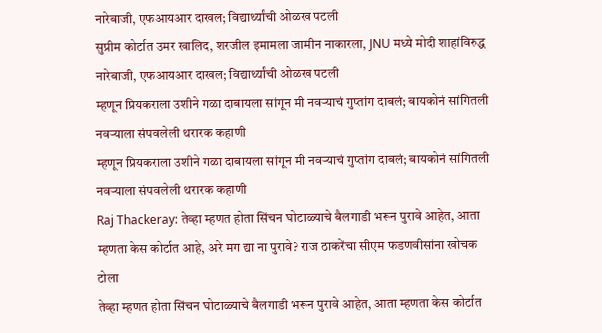नारेबाजी, एफआयआर दाखल; विद्यार्थ्यांची ओळख पटली
सुप्रीम कोर्टात उमर खालिद, शरजील इमामला जामीन नाकारला, JNU मध्ये मोदी शाहांविरुद्ध नारेबाजी, एफआयआर दाखल; विद्यार्थ्यांची ओळख पटली
म्हणून प्रियकराला उशीने गळा दाबायला सांगून मी नवऱ्याचं गुप्तांग दाबलं; बायकोनं सांगितली नवऱ्याला संपवलेली थरारक कहाणी
म्हणून प्रियकराला उशीने गळा दाबायला सांगून मी नवऱ्याचं गुप्तांग दाबलं; बायकोनं सांगितली नवऱ्याला संपवलेली थरारक कहाणी
Raj Thackeray: तेव्हा म्हणत होता सिंचन घोटाळ्याचे बैलगाडी भरून पुरावे आहेत, आता म्हणता केस कोर्टात आहे, अरे मग द्या ना पुरावे? राज ठाकरेंचा सीएम फडणवीसांना खोचक टोला
तेव्हा म्हणत होता सिंचन घोटाळ्याचे बैलगाडी भरून पुरावे आहेत, आता म्हणता केस कोर्टात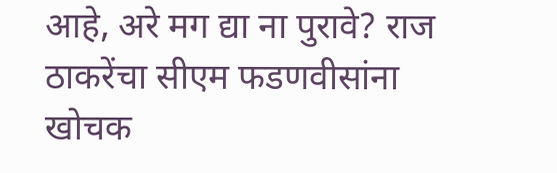आहे, अरे मग द्या ना पुरावे? राज ठाकरेंचा सीएम फडणवीसांना खोचक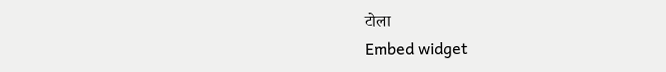टोला
Embed widget